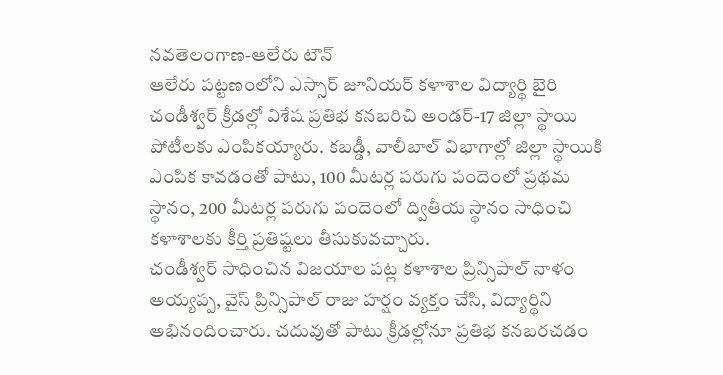నవతెలంగాణ-ఆలేరు టౌన్
ఆలేరు పట్టణంలోని ఎస్సార్ జూనియర్ కళాశాల విద్యార్థి బైరి చండీశ్వర్ క్రీడల్లో విశేష ప్రతిభ కనబరిచి అండర్-17 జిల్లా స్థాయి పోటీలకు ఎంపికయ్యారు. కబడ్డీ, వాలీబాల్ విభాగాల్లో జిల్లా స్థాయికి ఎంపిక కావడంతో పాటు, 100 మీటర్ల పరుగు పందెంలో ప్రథమ స్థానం, 200 మీటర్ల పరుగు పందెంలో ద్వితీయ స్థానం సాధించి కళాశాలకు కీర్తి ప్రతిష్టలు తీసుకువచ్చారు.
చండీశ్వర్ సాధించిన విజయాల పట్ల కళాశాల ప్రిన్సిపాల్ నాళం అయ్యప్ప, వైస్ ప్రిన్సిపాల్ రాజు హర్షం వ్యక్తం చేసి, విద్యార్థిని అభినందించారు. చదువుతో పాటు క్రీడల్లోనూ ప్రతిభ కనబరచడం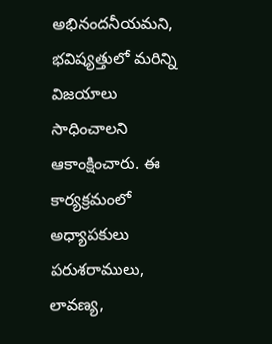అభినందనీయమని, భవిష్యత్తులో మరిన్ని విజయాలు సాధించాలని ఆకాంక్షించారు. ఈ కార్యక్రమంలో అధ్యాపకులు పరుశరాములు, లావణ్య,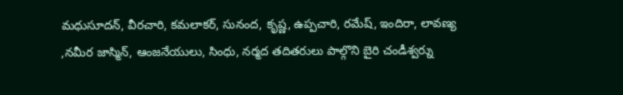మధుసూదన్, వీరచారి, కమలాకర్, సునంద, కృష్ణ, ఉప్పచారి, రమేష్, ఇందిరా, లావణ్య ,నమీర జాస్మిన్, ఆంజనేయులు, సింధు, నర్మద తదితరులు పాల్గొని బైరి చండీశ్వర్ను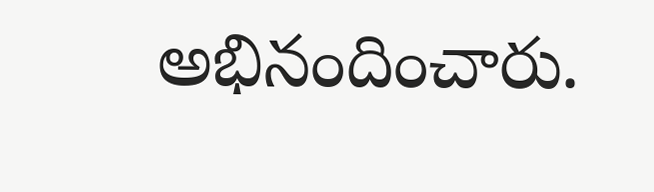అభినందించారు.